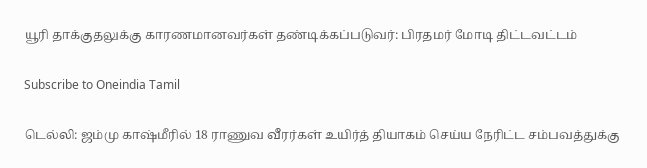யூரி தாக்குதலுக்கு காரணமானவர்கள் தண்டிக்கப்படுவர்: பிரதமர் மோடி திட்டவட்டம்

Subscribe to Oneindia Tamil

டெல்லி: ஜம்மு காஷ்மீரில் 18 ராணுவ வீரர்கள் உயிர்த் தியாகம் செய்ய நேரிட்ட சம்பவத்துக்கு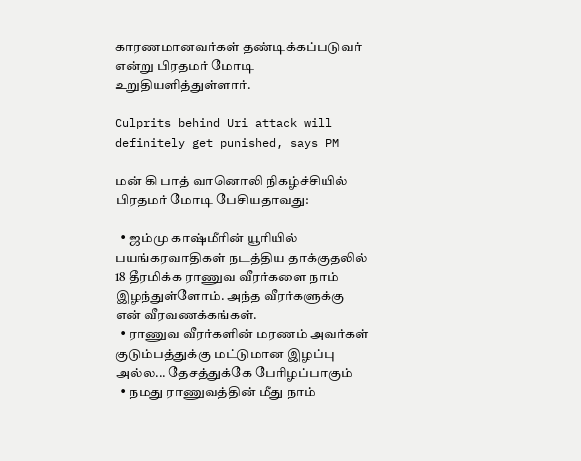காரணமானவர்கள் தண்டிக்கப்படுவர் என்று பிரதமர் மோடி உறுதியளித்துள்ளார்.

Culprits behind Uri attack will definitely get punished, says PM

மன் கி பாத் வானொலி நிகழ்ச்சியில் பிரதமர் மோடி பேசியதாவது:

  • ஜம்மு காஷ்மீரின் யூரியில் பயங்கரவாதிகள் நடத்திய தாக்குதலில் 18 தீரமிக்க ராணுவ வீரர்களை நாம் இழந்துள்ளோம். அந்த வீரர்களுக்கு என் வீரவணக்கங்கள்.
  • ராணுவ வீரர்களின் மரணம் அவர்கள் குடும்பத்துக்கு மட்டுமான இழப்பு அல்ல... தேசத்துக்கே பேரிழப்பாகும்
  • நமது ராணுவத்தின் மீது நாம்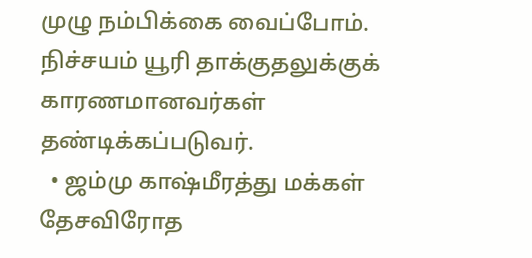முழு நம்பிக்கை வைப்போம். நிச்சயம் யூரி தாக்குதலுக்குக் காரணமானவர்கள் தண்டிக்கப்படுவர்.
  • ஜம்மு காஷ்மீரத்து மக்கள் தேசவிரோத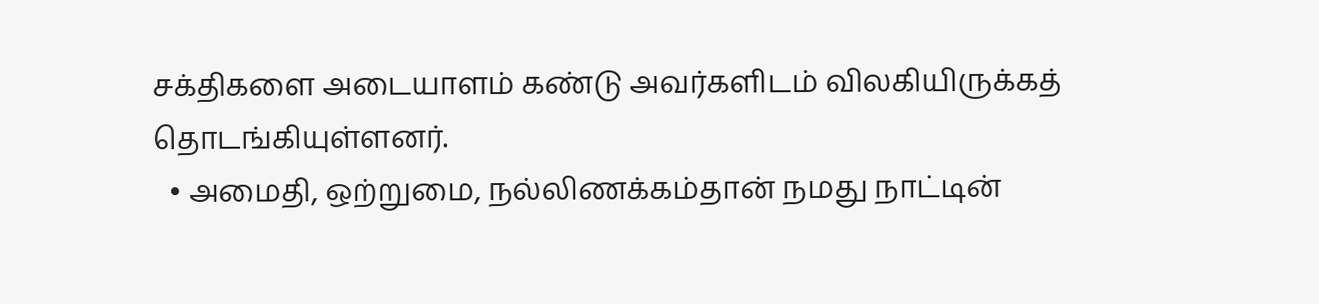சக்திகளை அடையாளம் கண்டு அவர்களிடம் விலகியிருக்கத் தொடங்கியுள்ளனர்.
  • அமைதி, ஒற்றுமை, நல்லிணக்கம்தான் நமது நாட்டின்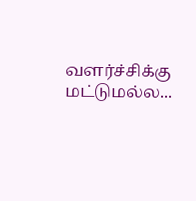வளர்ச்சிக்கு மட்டுமல்ல...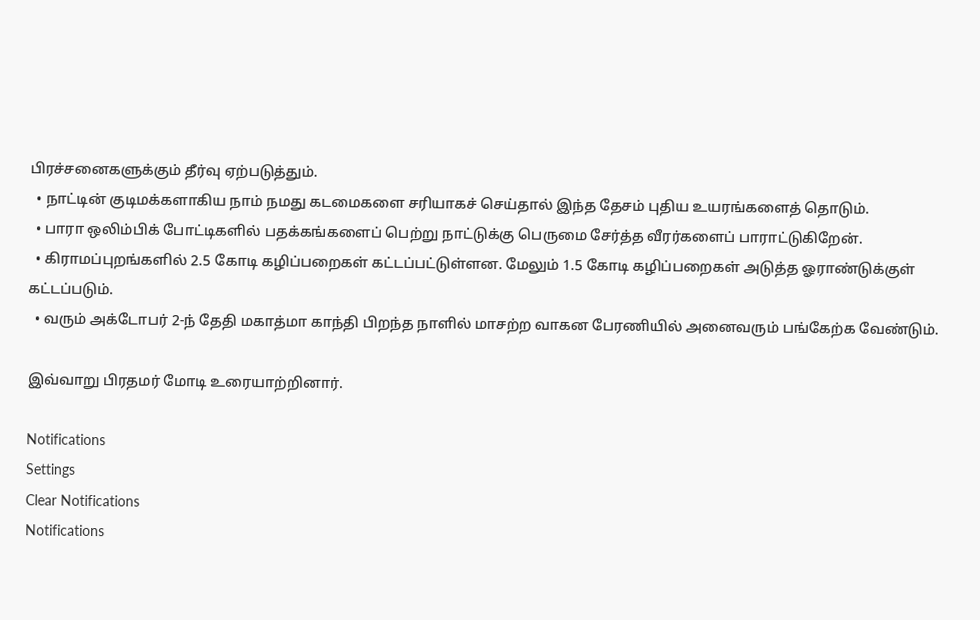பிரச்சனைகளுக்கும் தீர்வு ஏற்படுத்தும்.
  • நாட்டின் குடிமக்களாகிய நாம் நமது கடமைகளை சரியாகச் செய்தால் இந்த தேசம் புதிய உயரங்களைத் தொடும்.
  • பாரா ஒலிம்பிக் போட்டிகளில் பதக்கங்களைப் பெற்று நாட்டுக்கு பெருமை சேர்த்த வீரர்களைப் பாராட்டுகிறேன்.
  • கிராமப்புறங்களில் 2.5 கோடி கழிப்பறைகள் கட்டப்பட்டுள்ளன. மேலும் 1.5 கோடி கழிப்பறைகள் அடுத்த ஓராண்டுக்குள் கட்டப்படும்.
  • வரும் அக்டோபர் 2-ந் தேதி மகாத்மா காந்தி பிறந்த நாளில் மாசற்ற வாகன பேரணியில் அனைவரும் பங்கேற்க வேண்டும்.

இவ்வாறு பிரதமர் மோடி உரையாற்றினார்.

Notifications
Settings
Clear Notifications
Notifications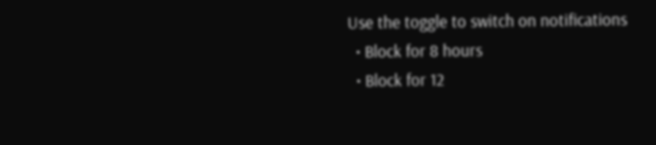Use the toggle to switch on notifications
  • Block for 8 hours
  • Block for 12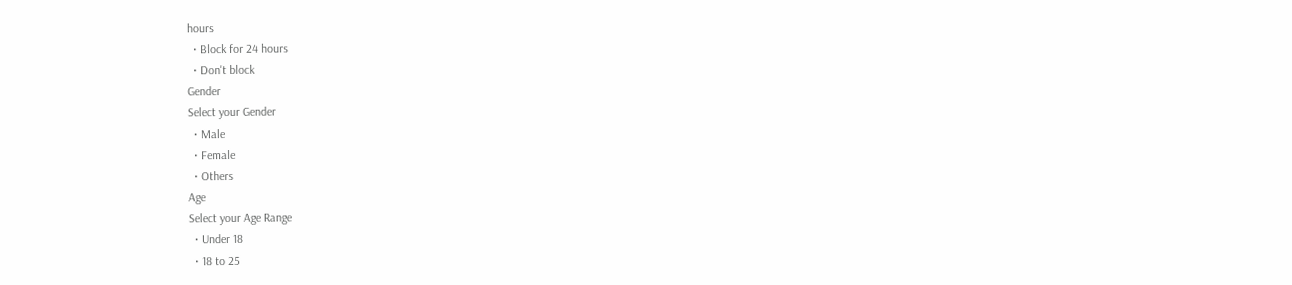hours
  • Block for 24 hours
  • Don't block
Gender
Select your Gender
  • Male
  • Female
  • Others
Age
Select your Age Range
  • Under 18
  • 18 to 25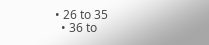• 26 to 35
  • 36 to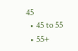45
  • 45 to 55
  • 55+